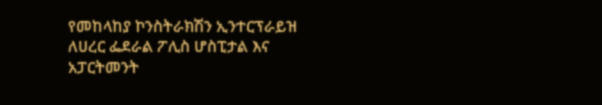የመከላከያ ኮንስትራክሽን ኢንተርፕራይዝ ለሀረር ፌደራል ፖሊስ ሆስፒታል እና አፓርትመንት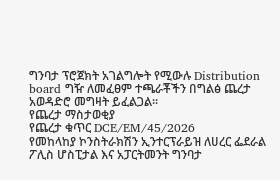ግንባታ ፕሮጀክት አገልግሎት የሚውሉ Distribution board ግዥ ለመፈፀም ተጫራቾችን በግልፅ ጨረታ አወዳድሮ መግዛት ይፈልጋል፡፡
የጨረታ ማስታወቂያ
የጨረታ ቁጥር DCE/EM/45/2026
የመከላከያ ኮንስትራክሽን ኢንተርፕራይዝ ለሀረር ፌደራል ፖሊስ ሆስፒታል እና አፓርትመንት ግንባታ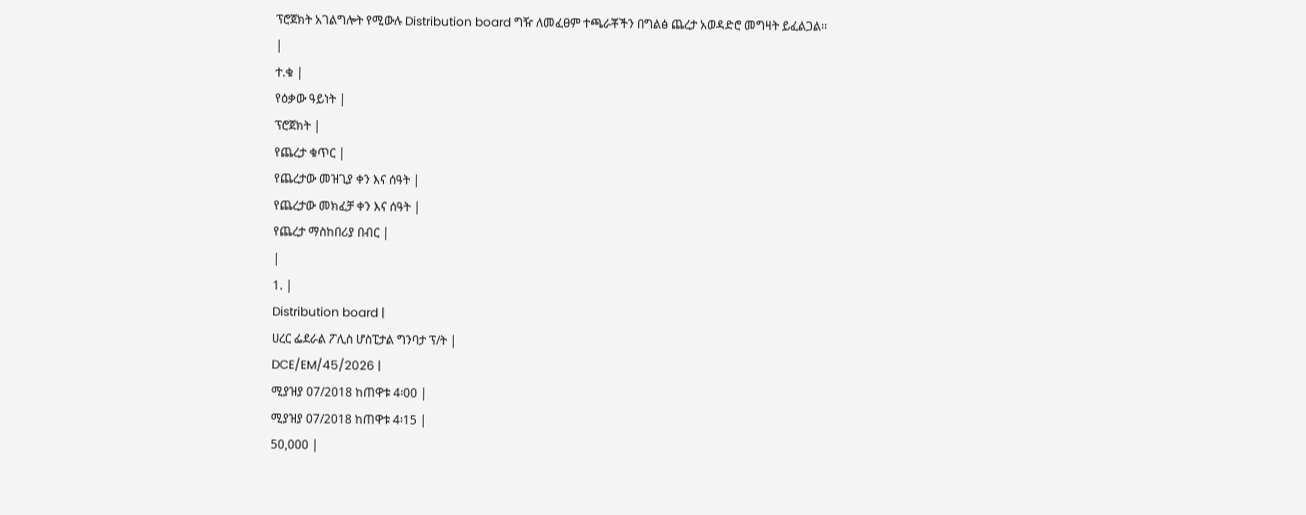ፕሮጀክት አገልግሎት የሚውሉ Distribution board ግዥ ለመፈፀም ተጫራቾችን በግልፅ ጨረታ አወዳድሮ መግዛት ይፈልጋል፡፡
|
ተ.ቁ |
የዕቃው ዓይነት |
ፕሮጀክት |
የጨረታ ቁጥር |
የጨረታው መዝጊያ ቀን እና ሰዓት |
የጨረታው መክፈቻ ቀን እና ሰዓት |
የጨረታ ማስከበሪያ በብር |
|
1. |
Distribution board |
ሀረር ፌደራል ፖሊስ ሆስፒታል ግንባታ ፕ/ት |
DCE/EM/45/2026 |
ሚያዝያ 07/2018 ከጠዋቱ 4፡00 |
ሚያዝያ 07/2018 ከጠዋቱ 4፡15 |
50,000 |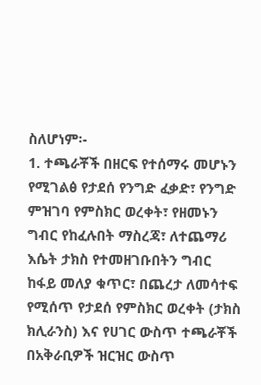ስለሆነም፡-
1. ተጫራቾች በዘርፍ የተሰማሩ መሆኑን የሚገልፅ የታደሰ የንግድ ፈቃድ፣ የንግድ ምዝገባ የምስክር ወረቀት፣ የዘመኑን ግብር የከፈሉበት ማስረጃ፣ ለተጨማሪ እሴት ታክስ የተመዘገቡበትን ግብር ከፋይ መለያ ቁጥር፣ በጨረታ ለመሳተፍ የሚሰጥ የታደሰ የምስክር ወረቀት (ታክስ ክሊራንስ) እና የሀገር ውስጥ ተጫራቾች በአቅራቢዎች ዝርዝር ውስጥ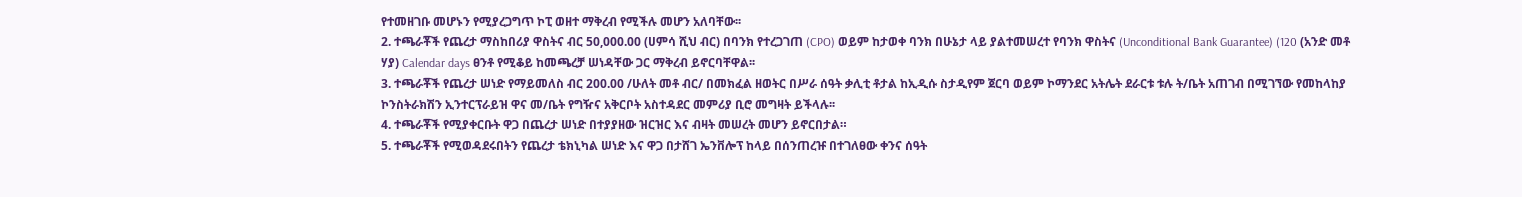የተመዘገቡ መሆኑን የሚያረጋግጥ ኮፒ ወዘተ ማቅረብ የሚችሉ መሆን አለባቸው፡፡
2. ተጫራቾች የጨረታ ማስከበሪያ ዋስትና ብር 50,000.00 (ሀምሳ ሺህ ብር) በባንክ የተረጋገጠ (CPO) ወይም ከታወቀ ባንክ በሁኔታ ላይ ያልተመሠረተ የባንክ ዋስትና (Unconditional Bank Guarantee) (120 (አንድ መቶ ሃያ) Calendar days ፀንቶ የሚቆይ ከመጫረቻ ሠነዳቸው ጋር ማቅረብ ይኖርባቸዋል፡፡
3. ተጫራቾች የጨረታ ሠነድ የማይመለስ ብር 200.00 /ሁለት መቶ ብር/ በመክፈል ዘወትር በሥራ ሰዓት ቃሊቲ ቶታል ከኢዲሱ ስታዲየም ጀርባ ወይም ኮማንደር አትሌት ደራርቱ ቱሉ ት/ቤት አጠገብ በሚገኘው የመከላከያ ኮንስትራክሽን ኢንተርፕራይዝ ዋና መ/ቤት የግዥና አቅርቦት አስተዳደር መምሪያ ቢሮ መግዛት ይችላሉ፡፡
4. ተጫራቾች የሚያቀርቡት ዋጋ በጨረታ ሠነድ በተያያዘው ዝርዝር እና ብዛት መሠረት መሆን ይኖርበታል።
5. ተጫራቾች የሚወዳደሩበትን የጨረታ ቴክኒካል ሠነድ እና ዋጋ በታሸገ ኤንቨሎፕ ከላይ በሰንጠረዡ በተገለፀው ቀንና ሰዓት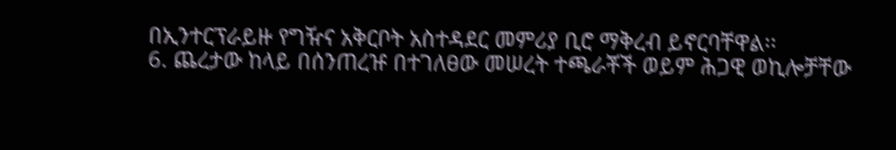በኢንተርፕራይዙ የግዥና አቅርቦት አስተዳደር መምሪያ ቢሮ ማቅረብ ይኖርባቸዋል፡፡
6. ጨረታው ከላይ በሰንጠረዡ በተገለፀው መሠረት ተጫራቾች ወይም ሕጋዊ ወኪሎቻቸው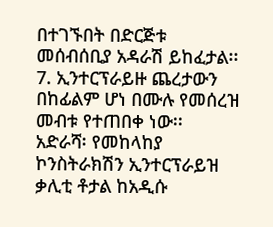በተገኙበት በድርጅቱ መሰብሰቢያ አዳራሽ ይከፈታል፡፡
7. ኢንተርፕራይዙ ጨረታውን በከፊልም ሆነ በሙሉ የመሰረዝ መብቱ የተጠበቀ ነው፡፡
አድራሻ፡ የመከላከያ ኮንስትራክሽን ኢንተርፕራይዝ
ቃሊቲ ቶታል ከአዲሱ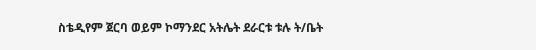ስቴዲየም ጀርባ ወይም ኮማንደር አትሌት ደራርቱ ቱሉ ት/ቤት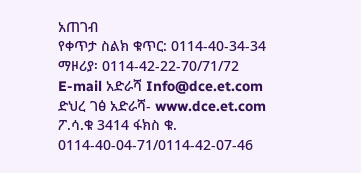አጠገብ
የቀጥታ ስልክ ቁጥር: 0114-40-34-34
ማዞሪያ፡ 0114-42-22-70/71/72
E-mail አድራሻ Info@dce.et.com
ድህረ ገፅ አድራሻ- www.dce.et.com
ፖ.ሳ.ቁ 3414 ፋክስ ቁ. 0114-40-04-71/0114-42-07-46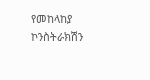የመከላከያ ኮንስትራክሽን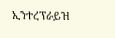ኢንተረፕራይዝ